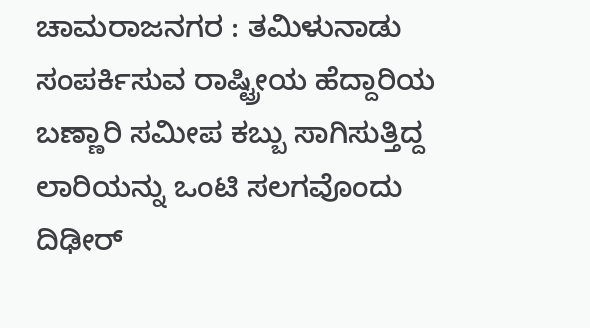ಚಾಮರಾಜನಗರ : ತಮಿಳುನಾಡು ಸಂಪರ್ಕಿಸುವ ರಾಷ್ಟ್ರೀಯ ಹೆದ್ದಾರಿಯ ಬಣ್ಣಾರಿ ಸಮೀಪ ಕಬ್ಬು ಸಾಗಿಸುತ್ತಿದ್ದ ಲಾರಿಯನ್ನು ಒಂಟಿ ಸಲಗವೊಂದು ದಿಢೀರ್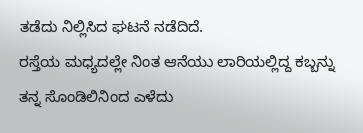ತಡೆದು ನಿಲ್ಲಿಸಿದ ಘಟನೆ ನಡೆದಿದೆ.
ರಸ್ತೆಯ ಮಧ್ಯದಲ್ಲೇ ನಿಂತ ಆನೆಯು ಲಾರಿಯಲ್ಲಿದ್ದ ಕಬ್ಬನ್ನು ತನ್ನ ಸೊಂಡಿಲಿನಿಂದ ಎಳೆದು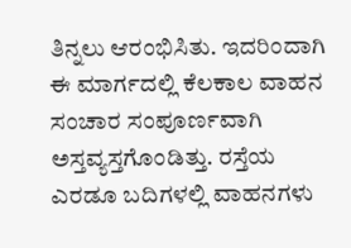ತಿನ್ನಲು ಆರಂಭಿಸಿತು. ಇದರಿಂದಾಗಿ ಈ ಮಾರ್ಗದಲ್ಲಿ ಕೆಲಕಾಲ ವಾಹನ ಸಂಚಾರ ಸಂಪೂರ್ಣವಾಗಿ ಅಸ್ತವ್ಯಸ್ತಗೊಂಡಿತ್ತು. ರಸ್ತೆಯ ಎರಡೂ ಬದಿಗಳಲ್ಲಿ ವಾಹನಗಳು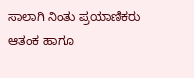ಸಾಲಾಗಿ ನಿಂತು ಪ್ರಯಾಣಿಕರು ಆತಂಕ ಹಾಗೂ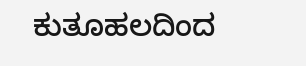ಕುತೂಹಲದಿಂದ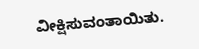ವೀಕ್ಷಿಸುವಂತಾಯಿತು.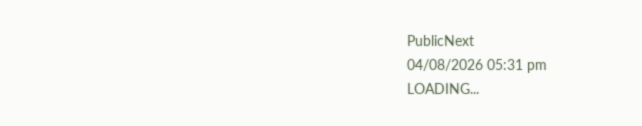PublicNext
04/08/2026 05:31 pm
LOADING...